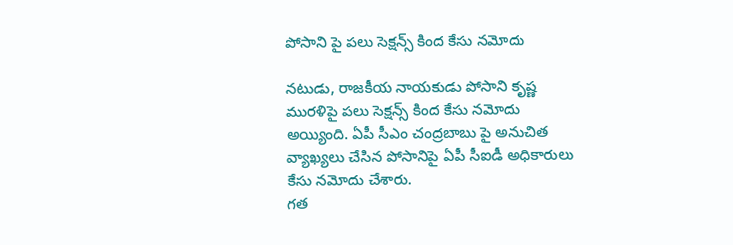పోసాని పై పలు సెక్షన్స్ కింద కేసు నమోదు

నటుడు, రాజకీయ నాయకుడు పోసాని కృష్ణ మురళిపై పలు సెక్షన్స్ కింద కేసు నమోదు అయ్యింది. ఏపీ సీఎం చంద్రబాబు పై అనుచిత వ్యాఖ్యలు చేసిన పోసానిపై ఏపీ సీఐడీ అధికారులు కేసు నమోదు చేశారు.
గత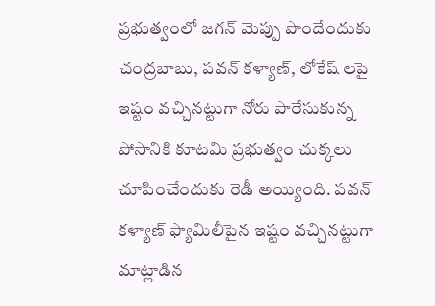ప్రభుత్వంలో జగన్ మెప్పు పొందేందుకు చంద్రబాబు, పవన్ కళ్యాణ్, లోకేష్ లపై ఇష్టం వచ్చినట్టుగా నోరు పారేసుకున్న పోసానికి కూటమి ప్రభుత్వం చుక్కలు చూపించేందుకు రెడీ అయ్యింది. పవన్ కళ్యాణ్ ఫ్యామిలీపైన ఇష్టం వచ్చినట్టుగా మాట్లాడిన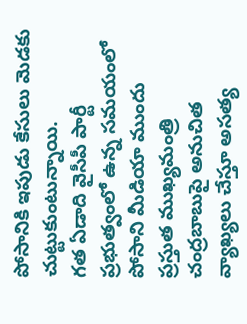పోసానికి ఇపుడు కేసులు మెడకు చుట్టుకుంటున్నాయి.
గత ఏడాది వైసీపీ పార్టీ ప్రభుత్వంలో ఉన్న సమయంలో పోసాని మీడియా ముందు ప్రస్తుత ముఖ్యమంత్రి చంద్రబాబుపై అనుచిత వ్యాఖ్యలు చేస్తూ అసత్య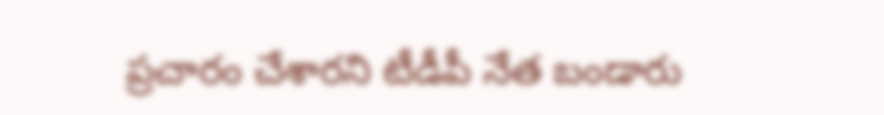ప్రచారం చేశారని టీడీపీ నేత బండారు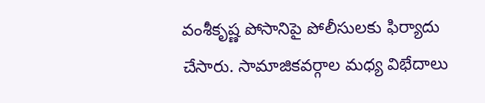వంశీకృష్ణ పోసానిపై పోలీసులకు ఫిర్యాదు చేసారు. సామాజికవర్గాల మధ్య విభేదాలు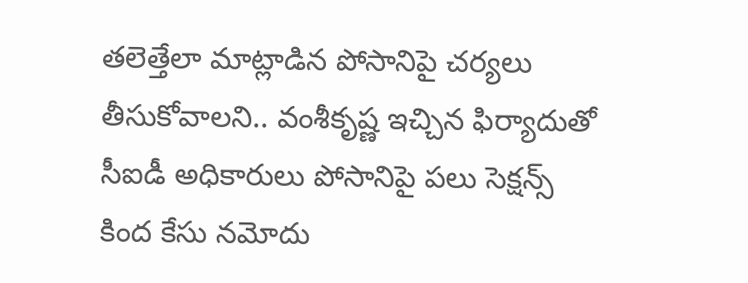తలెత్తేలా మాట్లాడిన పోసానిపై చర్యలు తీసుకోవాలని.. వంశీకృష్ణ ఇచ్చిన ఫిర్యాదుతో సీఐడీ అధికారులు పోసానిపై పలు సెక్షన్స్ కింద కేసు నమోదు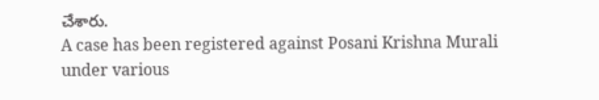చేశారు.
A case has been registered against Posani Krishna Murali under various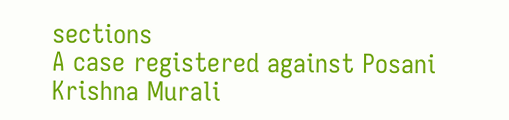sections
A case registered against Posani Krishna Murali